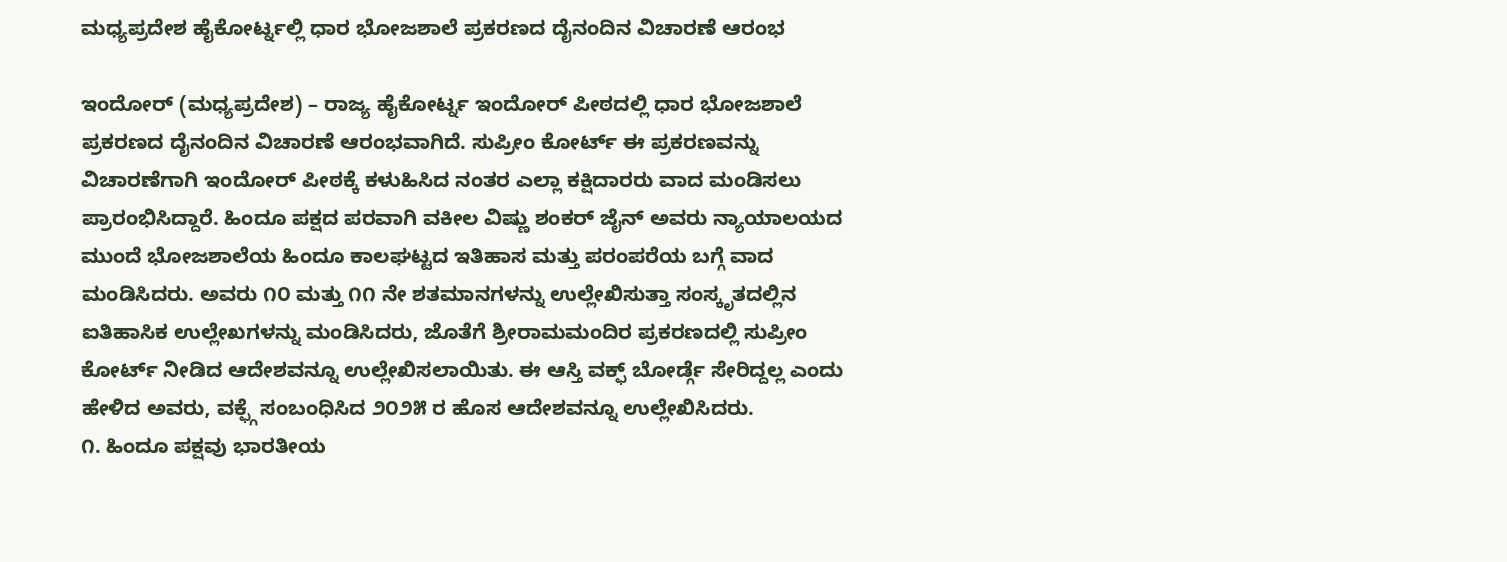ಮಧ್ಯಪ್ರದೇಶ ಹೈಕೋರ್ಟ್ನಲ್ಲಿ ಧಾರ ಭೋಜಶಾಲೆ ಪ್ರಕರಣದ ದೈನಂದಿನ ವಿಚಾರಣೆ ಆರಂಭ

ಇಂದೋರ್ (ಮಧ್ಯಪ್ರದೇಶ) – ರಾಜ್ಯ ಹೈಕೋರ್ಟ್ನ ಇಂದೋರ್ ಪೀಠದಲ್ಲಿ ಧಾರ ಭೋಜಶಾಲೆ ಪ್ರಕರಣದ ದೈನಂದಿನ ವಿಚಾರಣೆ ಆರಂಭವಾಗಿದೆ. ಸುಪ್ರೀಂ ಕೋರ್ಟ್ ಈ ಪ್ರಕರಣವನ್ನು ವಿಚಾರಣೆಗಾಗಿ ಇಂದೋರ್ ಪೀಠಕ್ಕೆ ಕಳುಹಿಸಿದ ನಂತರ ಎಲ್ಲಾ ಕಕ್ಷಿದಾರರು ವಾದ ಮಂಡಿಸಲು ಪ್ರಾರಂಭಿಸಿದ್ದಾರೆ. ಹಿಂದೂ ಪಕ್ಷದ ಪರವಾಗಿ ವಕೀಲ ವಿಷ್ಣು ಶಂಕರ್ ಜೈನ್ ಅವರು ನ್ಯಾಯಾಲಯದ ಮುಂದೆ ಭೋಜಶಾಲೆಯ ಹಿಂದೂ ಕಾಲಘಟ್ಟದ ಇತಿಹಾಸ ಮತ್ತು ಪರಂಪರೆಯ ಬಗ್ಗೆ ವಾದ ಮಂಡಿಸಿದರು. ಅವರು ೧೦ ಮತ್ತು ೧೧ ನೇ ಶತಮಾನಗಳನ್ನು ಉಲ್ಲೇಖಿಸುತ್ತಾ ಸಂಸ್ಕೃತದಲ್ಲಿನ ಐತಿಹಾಸಿಕ ಉಲ್ಲೇಖಗಳನ್ನು ಮಂಡಿಸಿದರು, ಜೊತೆಗೆ ಶ್ರೀರಾಮಮಂದಿರ ಪ್ರಕರಣದಲ್ಲಿ ಸುಪ್ರೀಂ ಕೋರ್ಟ್ ನೀಡಿದ ಆದೇಶವನ್ನೂ ಉಲ್ಲೇಖಿಸಲಾಯಿತು. ಈ ಆಸ್ತಿ ವಕ್ಫ್ ಬೋರ್ಡ್ಗೆ ಸೇರಿದ್ದಲ್ಲ ಎಂದು ಹೇಳಿದ ಅವರು, ವಕ್ಫ್ಗೆ ಸಂಬಂಧಿಸಿದ ೨೦೨೫ ರ ಹೊಸ ಆದೇಶವನ್ನೂ ಉಲ್ಲೇಖಿಸಿದರು.
೧. ಹಿಂದೂ ಪಕ್ಷವು ಭಾರತೀಯ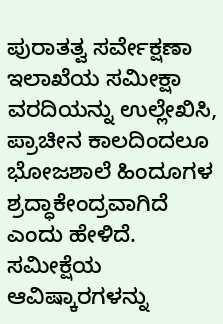ಪುರಾತತ್ವ ಸರ್ವೇಕ್ಷಣಾ ಇಲಾಖೆಯ ಸಮೀಕ್ಷಾ ವರದಿಯನ್ನು ಉಲ್ಲೇಖಿಸಿ, ಪ್ರಾಚೀನ ಕಾಲದಿಂದಲೂ ಭೋಜಶಾಲೆ ಹಿಂದೂಗಳ ಶ್ರದ್ಧಾಕೇಂದ್ರವಾಗಿದೆ ಎಂದು ಹೇಳಿದೆ. ಸಮೀಕ್ಷೆಯ ಆವಿಷ್ಕಾರಗಳನ್ನು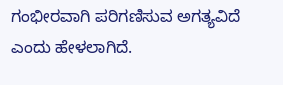ಗಂಭೀರವಾಗಿ ಪರಿಗಣಿಸುವ ಅಗತ್ಯವಿದೆ ಎಂದು ಹೇಳಲಾಗಿದೆ.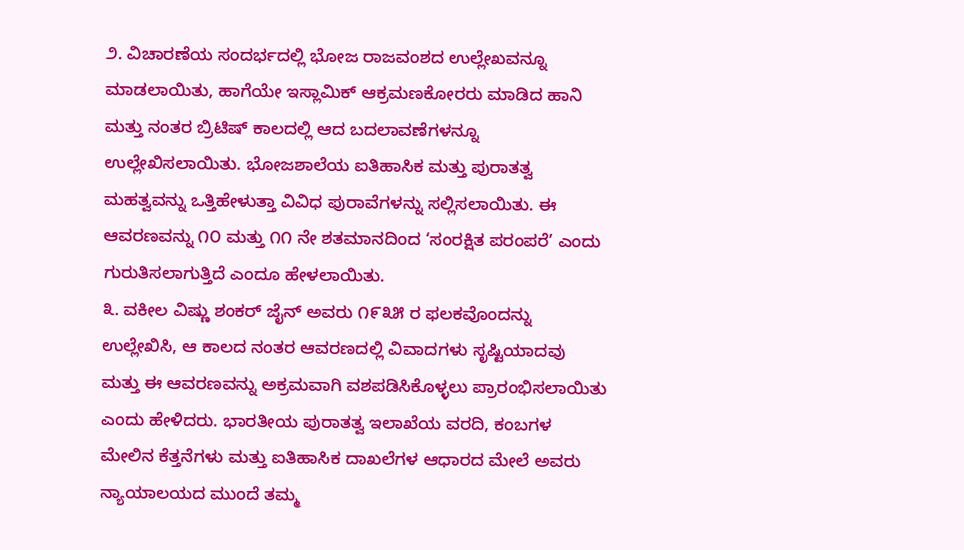೨. ವಿಚಾರಣೆಯ ಸಂದರ್ಭದಲ್ಲಿ ಭೋಜ ರಾಜವಂಶದ ಉಲ್ಲೇಖವನ್ನೂ ಮಾಡಲಾಯಿತು, ಹಾಗೆಯೇ ಇಸ್ಲಾಮಿಕ್ ಆಕ್ರಮಣಕೋರರು ಮಾಡಿದ ಹಾನಿ ಮತ್ತು ನಂತರ ಬ್ರಿಟಿಷ್ ಕಾಲದಲ್ಲಿ ಆದ ಬದಲಾವಣೆಗಳನ್ನೂ ಉಲ್ಲೇಖಿಸಲಾಯಿತು. ಭೋಜಶಾಲೆಯ ಐತಿಹಾಸಿಕ ಮತ್ತು ಪುರಾತತ್ವ ಮಹತ್ವವನ್ನು ಒತ್ತಿಹೇಳುತ್ತಾ ವಿವಿಧ ಪುರಾವೆಗಳನ್ನು ಸಲ್ಲಿಸಲಾಯಿತು. ಈ ಆವರಣವನ್ನು ೧೦ ಮತ್ತು ೧೧ ನೇ ಶತಮಾನದಿಂದ ‘ಸಂರಕ್ಷಿತ ಪರಂಪರೆ’ ಎಂದು ಗುರುತಿಸಲಾಗುತ್ತಿದೆ ಎಂದೂ ಹೇಳಲಾಯಿತು.
೩. ವಕೀಲ ವಿಷ್ಣು ಶಂಕರ್ ಜೈನ್ ಅವರು ೧೯೩೫ ರ ಫಲಕವೊಂದನ್ನು ಉಲ್ಲೇಖಿಸಿ, ಆ ಕಾಲದ ನಂತರ ಆವರಣದಲ್ಲಿ ವಿವಾದಗಳು ಸೃಷ್ಟಿಯಾದವು ಮತ್ತು ಈ ಆವರಣವನ್ನು ಅಕ್ರಮವಾಗಿ ವಶಪಡಿಸಿಕೊಳ್ಳಲು ಪ್ರಾರಂಭಿಸಲಾಯಿತು ಎಂದು ಹೇಳಿದರು. ಭಾರತೀಯ ಪುರಾತತ್ವ ಇಲಾಖೆಯ ವರದಿ, ಕಂಬಗಳ ಮೇಲಿನ ಕೆತ್ತನೆಗಳು ಮತ್ತು ಐತಿಹಾಸಿಕ ದಾಖಲೆಗಳ ಆಧಾರದ ಮೇಲೆ ಅವರು ನ್ಯಾಯಾಲಯದ ಮುಂದೆ ತಮ್ಮ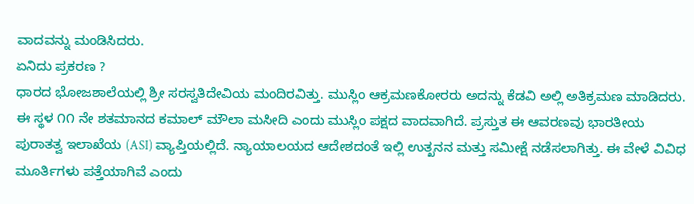ವಾದವನ್ನು ಮಂಡಿಸಿದರು.
ಏನಿದು ಪ್ರಕರಣ ?
ಧಾರದ ಭೋಜಶಾಲೆಯಲ್ಲಿ ಶ್ರೀ ಸರಸ್ವತಿದೇವಿಯ ಮಂದಿರವಿತ್ತು. ಮುಸ್ಲಿಂ ಆಕ್ರಮಣಕೋರರು ಅದನ್ನು ಕೆಡವಿ ಅಲ್ಲಿ ಅತಿಕ್ರಮಣ ಮಾಡಿದರು. ಈ ಸ್ಥಳ ೧೧ ನೇ ಶತಮಾನದ ಕಮಾಲ್ ಮೌಲಾ ಮಸೀದಿ ಎಂದು ಮುಸ್ಲಿಂ ಪಕ್ಷದ ವಾದವಾಗಿದೆ. ಪ್ರಸ್ತುತ ಈ ಆವರಣವು ಭಾರತೀಯ ಪುರಾತತ್ವ ಇಲಾಖೆಯ (ASI) ವ್ಯಾಪ್ತಿಯಲ್ಲಿದೆ. ನ್ಯಾಯಾಲಯದ ಆದೇಶದಂತೆ ಇಲ್ಲಿ ಉತ್ಖನನ ಮತ್ತು ಸಮೀಕ್ಷೆ ನಡೆಸಲಾಗಿತ್ತು. ಈ ವೇಳೆ ವಿವಿಧ ಮೂರ್ತಿಗಳು ಪತ್ತೆಯಾಗಿವೆ ಎಂದು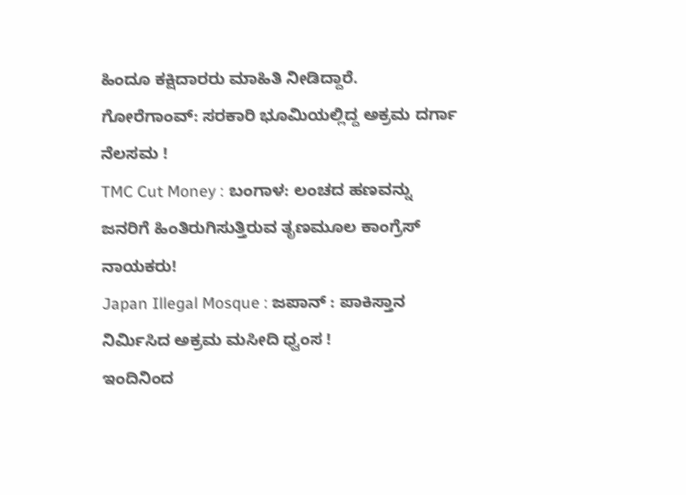ಹಿಂದೂ ಕಕ್ಷಿದಾರರು ಮಾಹಿತಿ ನೀಡಿದ್ದಾರೆ.
ಗೋರೆಗಾಂವ್: ಸರಕಾರಿ ಭೂಮಿಯಲ್ಲಿದ್ದ ಅಕ್ರಮ ದರ್ಗಾ ನೆಲಸಮ !
TMC Cut Money : ಬಂಗಾಳ: ಲಂಚದ ಹಣವನ್ನು ಜನರಿಗೆ ಹಿಂತಿರುಗಿಸುತ್ತಿರುವ ತೃಣಮೂಲ ಕಾಂಗ್ರೆಸ್ ನಾಯಕರು!
Japan Illegal Mosque : ಜಪಾನ್ : ಪಾಕಿಸ್ತಾನ ನಿರ್ಮಿಸಿದ ಅಕ್ರಮ ಮಸೀದಿ ಧ್ವಂಸ !
ಇಂದಿನಿಂದ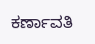ಕರ್ಣಾವತಿ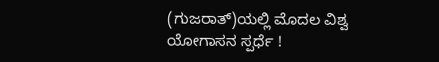(ಗುಜರಾತ್)ಯಲ್ಲಿ ಮೊದಲ ವಿಶ್ವ ಯೋಗಾಸನ ಸ್ಪರ್ಧೆ !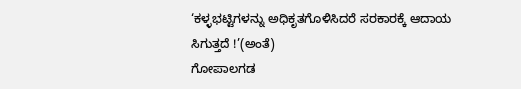‘ಕಳ್ಳಭಟ್ಟಿಗಳನ್ನು ಅಧಿಕೃತಗೊಳಿಸಿದರೆ ಸರಕಾರಕ್ಕೆ ಆದಾಯ ಸಿಗುತ್ತದೆ !’(ಅಂತೆ)
ಗೋಪಾಲಗಡ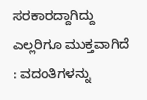ಸರಕಾರದ್ದಾಗಿದ್ದು ಎಲ್ಲರಿಗೂ ಮುಕ್ತವಾಗಿದೆ : ವದಂತಿಗಳನ್ನು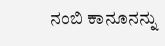ನಂಬಿ ಕಾನೂನನ್ನು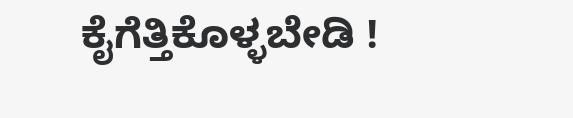ಕೈಗೆತ್ತಿಕೊಳ್ಳಬೇಡಿ !